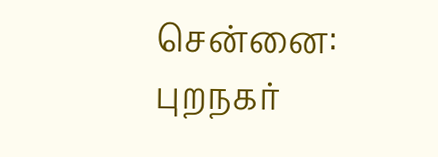சென்னை: புறநகர்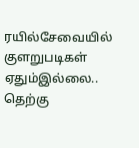ரயில்சேவையில் குளறுபடிகள் ஏதும்இல்லை.. தெற்கு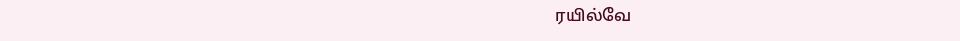ரயில்வே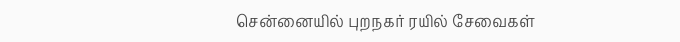சென்னையில் புறநகர் ரயில் சேவைகள்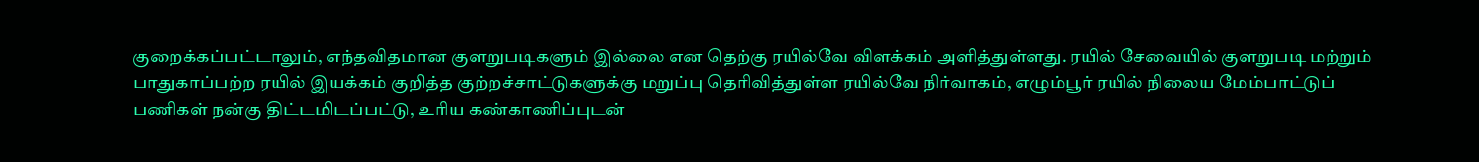குறைக்கப்பட்டாலும், எந்தவிதமான குளறுபடிகளும் இல்லை என தெற்கு ரயில்வே விளக்கம் அளித்துள்ளது. ரயில் சேவையில் குளறுபடி மற்றும் பாதுகாப்பற்ற ரயில் இயக்கம் குறித்த குற்றச்சாட்டுகளுக்கு மறுப்பு தெரிவித்துள்ள ரயில்வே நிர்வாகம், எழும்பூர் ரயில் நிலைய மேம்பாட்டுப் பணிகள் நன்கு திட்டமிடப்பட்டு, உரிய கண்காணிப்புடன்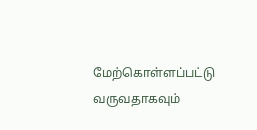மேற்கொள்ளப்பட்டு வருவதாகவும்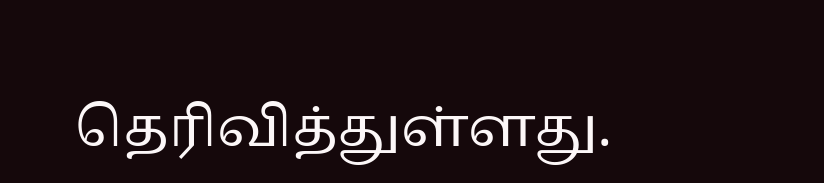தெரிவித்துள்ளது.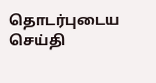தொடர்புடைய செய்தி